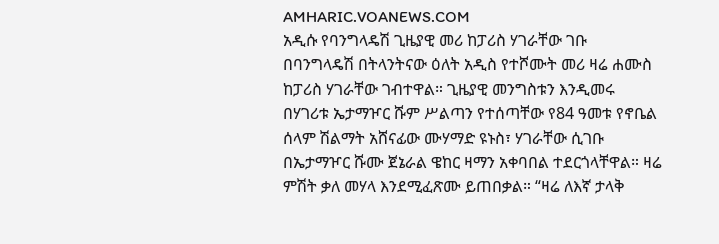AMHARIC.VOANEWS.COM
አዲሱ የባንግላዴሽ ጊዜያዊ መሪ ከፓሪስ ሃገራቸው ገቡ
በባንግላዴሽ በትላንትናው ዕለት አዲስ የተሾሙት መሪ ዛሬ ሐሙስ ከፓሪስ ሃገራቸው ገብተዋል። ጊዜያዊ መንግስቱን እንዲመሩ በሃገሪቱ ኤታማዦር ሹም ሥልጣን የተሰጣቸው የ84 ዓመቱ የኖቤል ሰላም ሽልማት አሸናፊው ሙሃማድ ዩኑስ፣ ሃገራቸው ሲገቡ በኤታማዦር ሹሙ ጀኔራል ዌከር ዛማን አቀባበል ተደርጎላቸዋል። ዛሬ ምሽት ቃለ መሃላ እንደሚፈጽሙ ይጠበቃል። “ዛሬ ለእኛ ታላቅ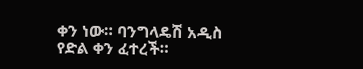ቀን ነው። ባንግላዴሽ አዲስ የድል ቀን ፈተረች።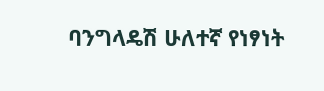ባንግላዴሽ ሁለተኛ የነፃነት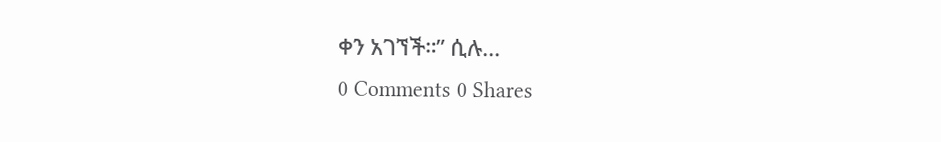ቀን አገኘች።” ሲሉ...
0 Comments 0 Shares